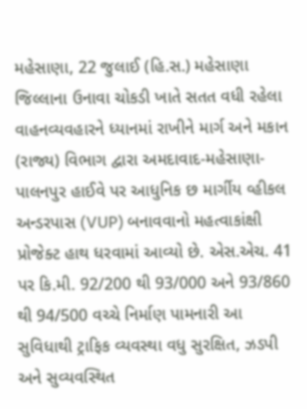મહેસાણા, 22 જુલાઈ (હિ.સ.) મહેસાણા જિલ્લાના ઉનાવા ચોકડી ખાતે સતત વધી રહેલા વાહનવ્યવહારને ધ્યાનમાં રાખીને માર્ગ અને મકાન (રાજ્ય) વિભાગ દ્વારા અમદાવાદ-મહેસાણા-પાલનપુર હાઈવે પર આધુનિક છ માર્ગીય વ્હીકલ અન્ડરપાસ (VUP) બનાવવાનો મહત્વાકાંક્ષી પ્રોજેક્ટ હાથ ધરવામાં આવ્યો છે. એસ.એચ. 41 પર કિ.મી. 92/200 થી 93/000 અને 93/860 થી 94/500 વચ્ચે નિર્માણ પામનારી આ સુવિધાથી ટ્રાફિક વ્યવસ્થા વધુ સુરક્ષિત, ઝડપી અને સુવ્યવસ્થિત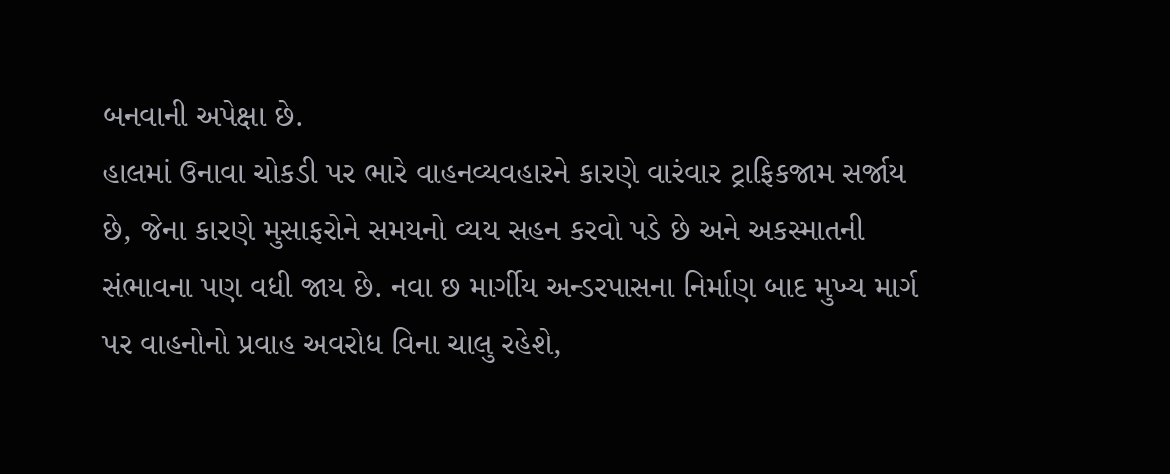બનવાની અપેક્ષા છે.
હાલમાં ઉનાવા ચોકડી પર ભારે વાહનવ્યવહારને કારણે વારંવાર ટ્રાફિકજામ સર્જાય છે, જેના કારણે મુસાફરોને સમયનો વ્યય સહન કરવો પડે છે અને અકસ્માતની સંભાવના પણ વધી જાય છે. નવા છ માર્ગીય અન્ડરપાસના નિર્માણ બાદ મુખ્ય માર્ગ પર વાહનોનો પ્રવાહ અવરોધ વિના ચાલુ રહેશે,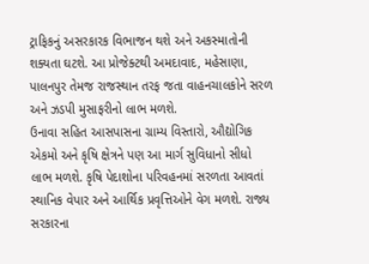ટ્રાફિકનું અસરકારક વિભાજન થશે અને અકસ્માતોની શક્યતા ઘટશે. આ પ્રોજેક્ટથી અમદાવાદ, મહેસાણા, પાલનપુર તેમજ રાજસ્થાન તરફ જતા વાહનચાલકોને સરળ અને ઝડપી મુસાફરીનો લાભ મળશે.
ઉનાવા સહિત આસપાસના ગ્રામ્ય વિસ્તારો, ઔદ્યોગિક એકમો અને કૃષિ ક્ષેત્રને પણ આ માર્ગ સુવિધાનો સીધો લાભ મળશે. કૃષિ પેદાશોના પરિવહનમાં સરળતા આવતાં સ્થાનિક વેપાર અને આર્થિક પ્રવૃત્તિઓને વેગ મળશે. રાજ્ય સરકારના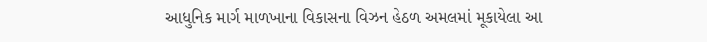આધુનિક માર્ગ માળખાના વિકાસના વિઝન હેઠળ અમલમાં મૂકાયેલા આ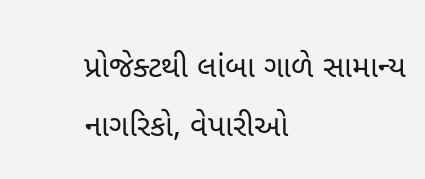પ્રોજેક્ટથી લાંબા ગાળે સામાન્ય નાગરિકો, વેપારીઓ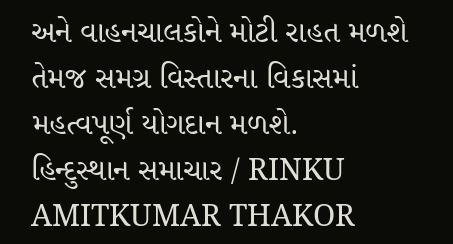અને વાહનચાલકોને મોટી રાહત મળશે તેમજ સમગ્ર વિસ્તારના વિકાસમાં મહત્વપૂર્ણ યોગદાન મળશે.
હિન્દુસ્થાન સમાચાર / RINKU AMITKUMAR THAKOR